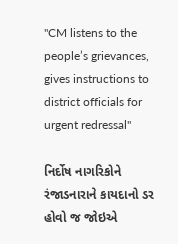"CM listens to the people’s grievances, gives instructions to district officials for urgent redressal"

નિર્દોષ નાગરિકોને રંજાડનારાને કાયદાનો ડર હોવો જ જોઇએ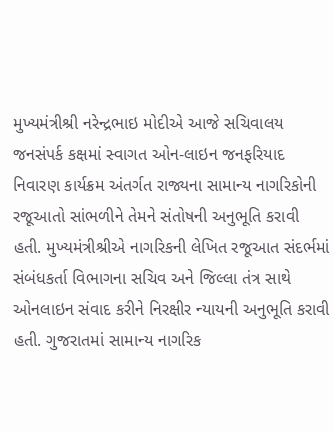મુખ્યમંત્રીશ્રી નરેન્દ્રભાઇ મોદીએ આજે સચિવાલય જનસંપર્ક કક્ષમાં સ્વાગત ઓન-લાઇન જનફરિયાદ નિવારણ કાર્યક્રમ અંતર્ગત રાજ્યના સામાન્ય નાગરિકોની રજૂઆતો સાંભળીને તેમને સંતોષની અનુભૂતિ કરાવી હતી. મુખ્યમંત્રીશ્રીએ નાગરિકની લેખિત રજૂઆત સંદર્ભમાં સંબંધકર્તા વિભાગના સચિવ અને જિલ્લા તંત્ર સાથે ઓનલાઇન સંવાદ કરીને નિરક્ષીર ન્યાયની અનુભૂતિ કરાવી હતી. ગુજરાતમાં સામાન્ય નાગરિક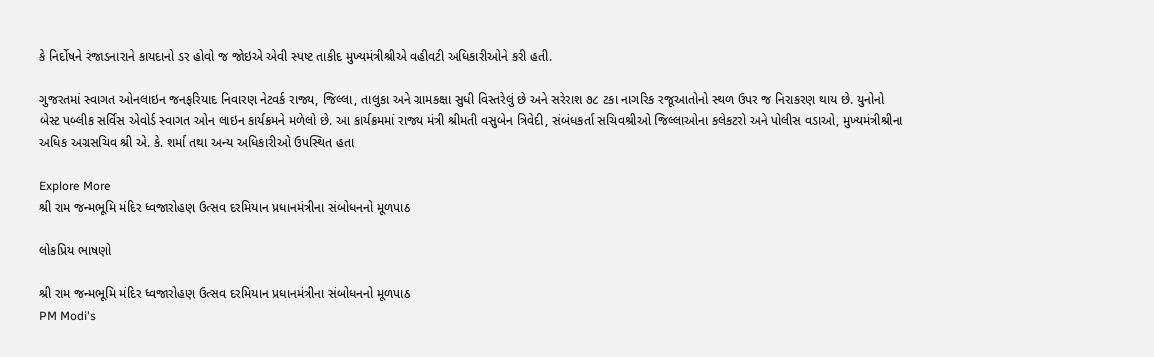કે નિર્દોષને રંજાડનારાને કાયદાનો ડર હોવો જ જોઇએ એવી સ્પષ્ટ તાકીદ મુખ્યમંત્રીશ્રીએ વહીવટી અધિકારીઓને કરી હતી.

ગુજરતમાં સ્વાગત ઓનલાઇન જનફરિયાદ નિવારણ નેટવર્ક રાજ્ય, જિલ્લા, તાલુકા અને ગ્રામકક્ષા સુધી વિસ્તરેલું છે અને સરેરાશ ૭૮ ટકા નાગરિક રજૂઆતોનો સ્થળ ઉપર જ નિરાકરણ થાય છે. યુનોનો બેસ્ટ પબ્લીક સર્વિસ એવોર્ડ સ્વાગત ઓન લાઇન કાર્યક્રમને મળેલો છે. આ કાર્યક્રમમાં રાજ્ય મંત્રી શ્રીમતી વસુબેન ત્રિવેદી, સંબંધકર્તા સચિવશ્રીઓ જિલ્લાઓના કલેકટરો અને પોલીસ વડાઓ, મુખ્યમંત્રીશ્રીના અધિક અગ્રસચિવ શ્રી એ. કે. શર્મા તથા અન્ય અધિકારીઓ ઉપસ્થિત હતા

Explore More
શ્રી રામ જન્મભૂમિ મંદિર ધ્વજારોહણ ઉત્સવ દરમિયાન પ્રધાનમંત્રીના સંબોધનનો મૂળપાઠ

લોકપ્રિય ભાષણો

શ્રી રામ જન્મભૂમિ મંદિર ધ્વજારોહણ ઉત્સવ દરમિયાન પ્રધાનમંત્રીના સંબોધનનો મૂળપાઠ
PM Modi's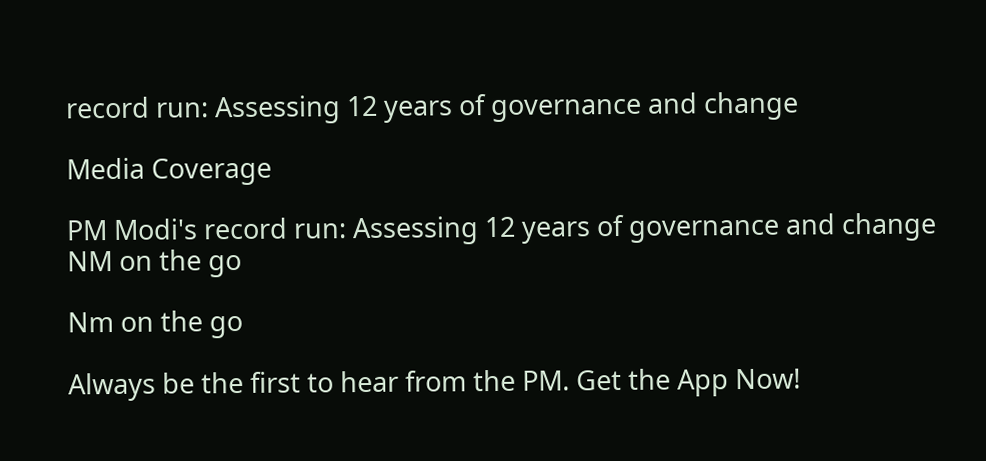record run: Assessing 12 years of governance and change

Media Coverage

PM Modi's record run: Assessing 12 years of governance and change
NM on the go

Nm on the go

Always be the first to hear from the PM. Get the App Now!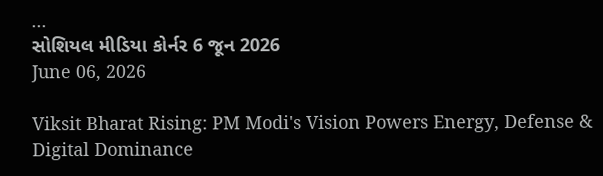...
સોશિયલ મીડિયા કોર્નર 6 જૂન 2026
June 06, 2026

Viksit Bharat Rising: PM Modi's Vision Powers Energy, Defense & Digital Dominance